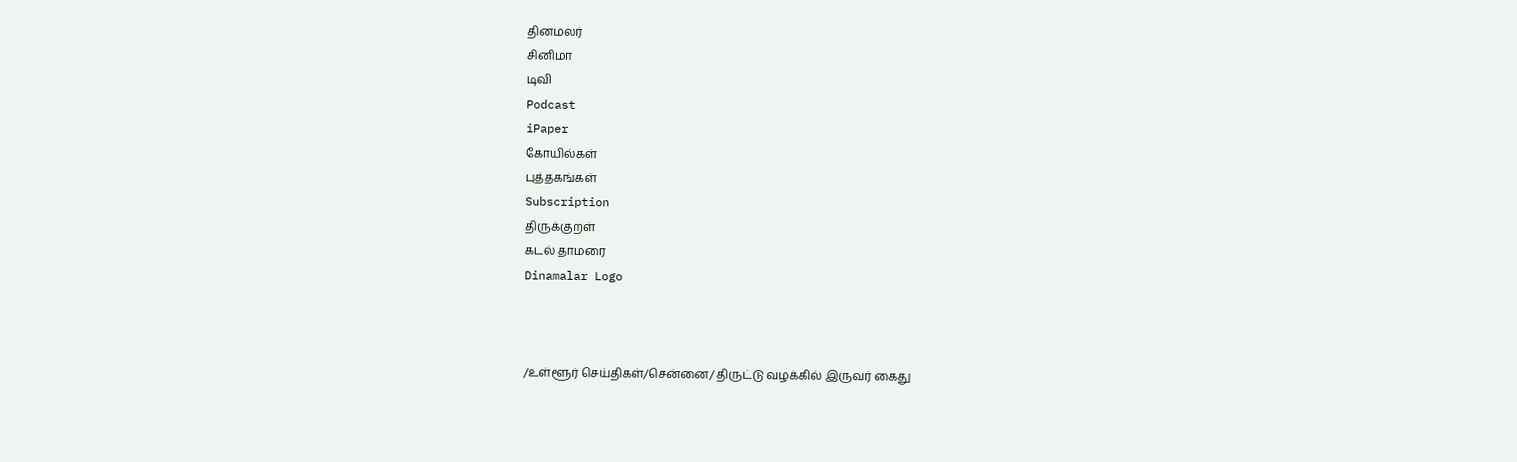தினமலர்
சினிமா
டிவி
Podcast
iPaper
கோயில்கள்
புத்தகங்கள்
Subscription
திருக்குறள்
கடல் தாமரை
Dinamalar Logo



/உள்ளூர் செய்திகள்/சென்னை/ திருட்டு வழக்கில் இருவர் கைது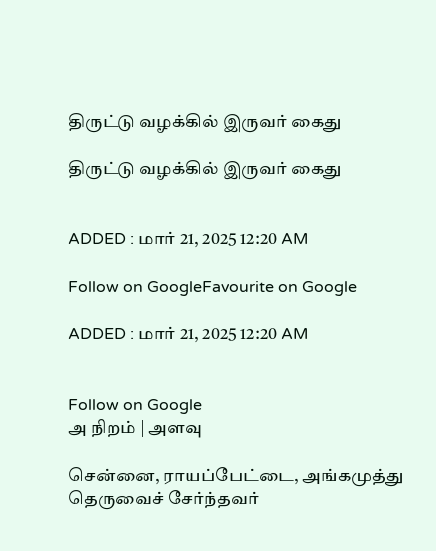திருட்டு வழக்கில் இருவர் கைது

திருட்டு வழக்கில் இருவர் கைது


ADDED : மார் 21, 2025 12:20 AM

Follow on GoogleFavourite on Google

ADDED : மார் 21, 2025 12:20 AM


Follow on Google
அ நிறம் | அளவு

சென்னை, ராயப்பேட்டை, அங்கமுத்து தெருவைச் சேர்ந்தவர்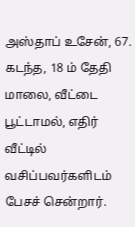அஸ்தாப் உசேன், 67. கடந்த, 18 ம் தேதி மாலை, வீட்டை பூட்டாமல், எதிர் வீட்டில் வசிப்பவர்களிடம் பேசச் சென்றார்.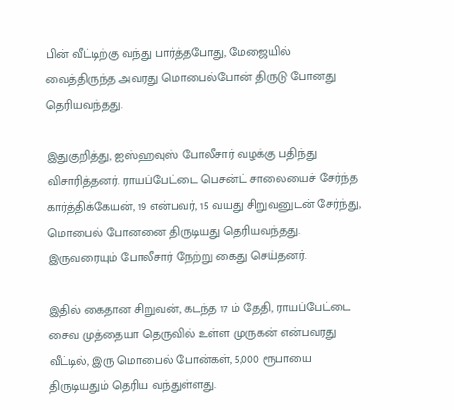பின் வீட்டிற்கு வந்து பார்த்தபோது, மேஜையில் வைத்திருந்த அவரது மொபைல்போன் திருடு போனது தெரியவந்தது.

இதுகுறித்து, ஐஸ்ஹவுஸ் போலீசார் வழக்கு பதிந்து விசாரித்தனர். ராயப்பேட்டை பெசன்ட் சாலையைச் சேர்ந்த கார்த்திக்கேயன், 19 என்பவர், 15 வயது சிறுவனுடன் சேர்ந்து, மொபைல் போனனை திருடியது தெரியவந்தது. இருவரையும் போலீசார் நேற்று கைது செய்தனர்.

இதில் கைதான சிறுவன், கடந்த 17 ம் தேதி, ராயப்பேட்டை சைவ முத்தையா தெருவில் உள்ள முருகன் என்பவரது வீட்டில், இரு மொபைல் போன்கள், 5,000 ரூபாயை திருடியதும் தெரிய வந்துள்ளது.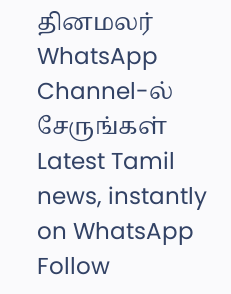தினமலர் WhatsApp Channel-ல் சேருங்கள்
Latest Tamil news, instantly on WhatsApp
Follow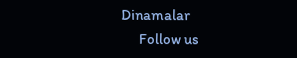Dinamalar
      Follow us